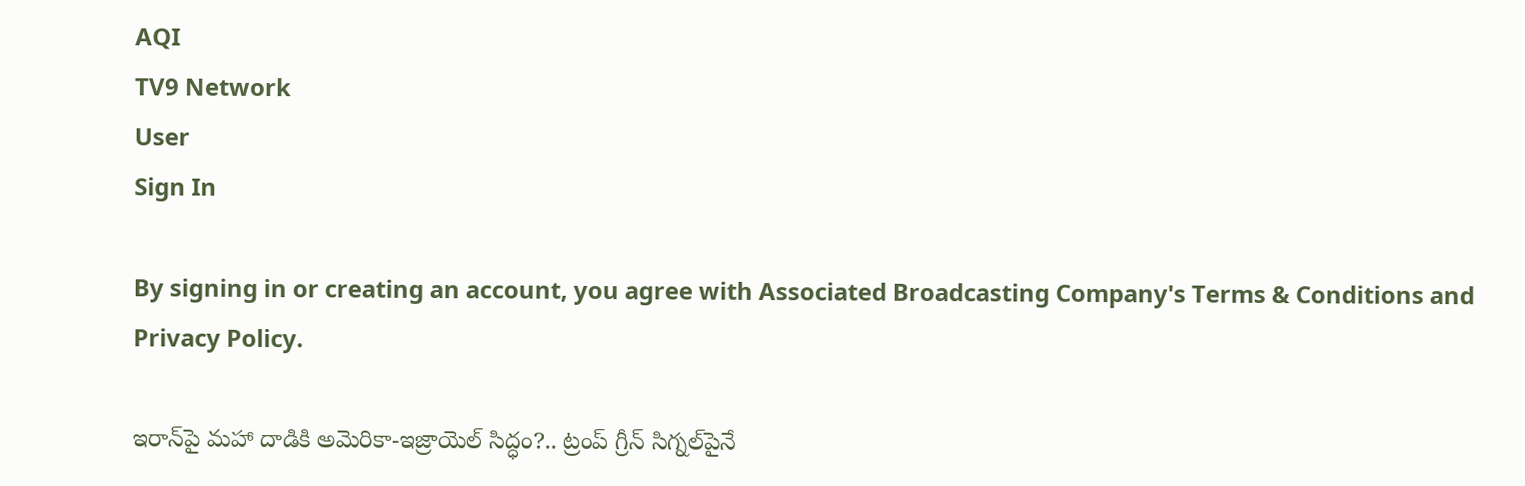AQI
TV9 Network
User
Sign In

By signing in or creating an account, you agree with Associated Broadcasting Company's Terms & Conditions and Privacy Policy.

ఇరాన్‌పై మహా దాడికి అమెరికా-ఇజ్రాయెల్ సిద్ధం?.. ట్రంప్ గ్రీన్ సిగ్నల్‌పైనే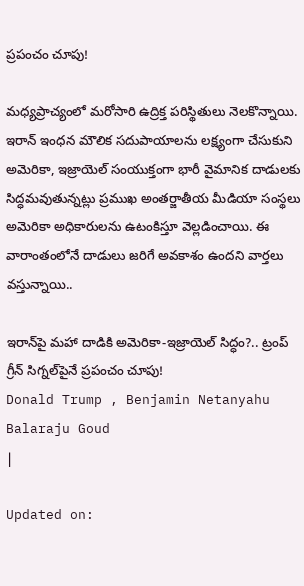ప్రపంచం చూపు!

మధ్యప్రాచ్యంలో మరోసారి ఉద్రిక్త పరిస్థితులు నెలకొన్నాయి. ఇరాన్ ఇంధన మౌలిక సదుపాయాలను లక్ష్యంగా చేసుకుని అమెరికా, ఇజ్రాయెల్ సంయుక్తంగా భారీ వైమానిక దాడులకు సిద్ధమవుతున్నట్లు ప్రముఖ అంతర్జాతీయ మీడియా సంస్థలు అమెరికా అధికారులను ఉటంకిస్తూ వెల్లడించాయి. ఈ వారాంతంలోనే దాడులు జరిగే అవకాశం ఉందని వార్తలు వస్తున్నాయి..

ఇరాన్‌పై మహా దాడికి అమెరికా-ఇజ్రాయెల్ సిద్ధం?.. ట్రంప్ గ్రీన్ సిగ్నల్‌పైనే ప్రపంచం చూపు!
Donald Trump , Benjamin Netanyahu
Balaraju Goud
|

Updated on: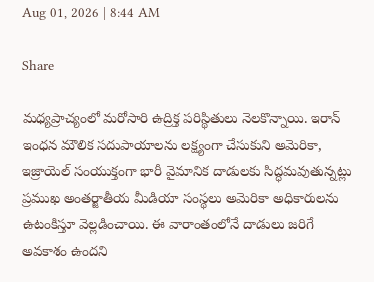Aug 01, 2026 | 8:44 AM

Share

మధ్యప్రాచ్యంలో మరోసారి ఉద్రిక్త పరిస్థితులు నెలకొన్నాయి. ఇరాన్ ఇంధన మౌలిక సదుపాయాలను లక్ష్యంగా చేసుకుని అమెరికా, ఇజ్రాయెల్ సంయుక్తంగా భారీ వైమానిక దాడులకు సిద్ధమవుతున్నట్లు ప్రముఖ అంతర్జాతీయ మీడియా సంస్థలు అమెరికా అధికారులను ఉటంకిస్తూ వెల్లడించాయి. ఈ వారాంతంలోనే దాడులు జరిగే అవకాశం ఉందని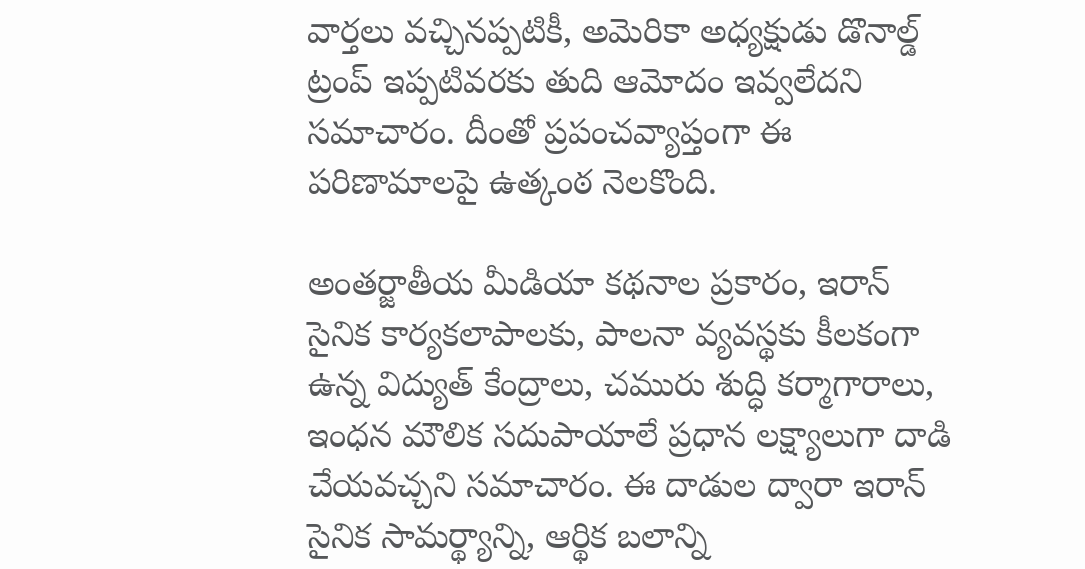వార్తలు వచ్చినప్పటికీ, అమెరికా అధ్యక్షుడు డొనాల్డ్ ట్రంప్ ఇప్పటివరకు తుది ఆమోదం ఇవ్వలేదని సమాచారం. దీంతో ప్రపంచవ్యాప్తంగా ఈ పరిణామాలపై ఉత్కంఠ నెలకొంది.

అంతర్జాతీయ మీడియా కథనాల ప్రకారం, ఇరాన్ సైనిక కార్యకలాపాలకు, పాలనా వ్యవస్థకు కీలకంగా ఉన్న విద్యుత్ కేంద్రాలు, చమురు శుద్ధి కర్మాగారాలు, ఇంధన మౌలిక సదుపాయాలే ప్రధాన లక్ష్యాలుగా దాడి చేయవచ్చని సమాచారం. ఈ దాడుల ద్వారా ఇరాన్ సైనిక సామర్థ్యాన్ని, ఆర్థిక బలాన్ని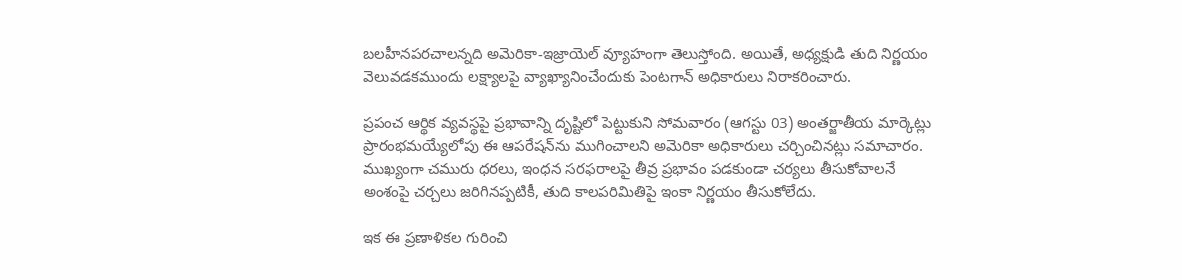బలహీనపరచాలన్నది అమెరికా-ఇజ్రాయెల్ వ్యూహంగా తెలుస్తోంది. అయితే, అధ్యక్షుడి తుది నిర్ణయం వెలువడకముందు లక్ష్యాలపై వ్యాఖ్యానించేందుకు పెంటగాన్ అధికారులు నిరాకరించారు.

ప్రపంచ ఆర్థిక వ్యవస్థపై ప్రభావాన్ని దృష్టిలో పెట్టుకుని సోమవారం (ఆగస్టు 03) అంతర్జాతీయ మార్కెట్లు ప్రారంభమయ్యేలోపు ఈ ఆపరేషన్‌ను ముగించాలని అమెరికా అధికారులు చర్చించినట్లు సమాచారం. ముఖ్యంగా చమురు ధరలు, ఇంధన సరఫరాలపై తీవ్ర ప్రభావం పడకుండా చర్యలు తీసుకోవాలనే అంశంపై చర్చలు జరిగినప్పటికీ, తుది కాలపరిమితిపై ఇంకా నిర్ణయం తీసుకోలేదు.

ఇక ఈ ప్రణాళికల గురించి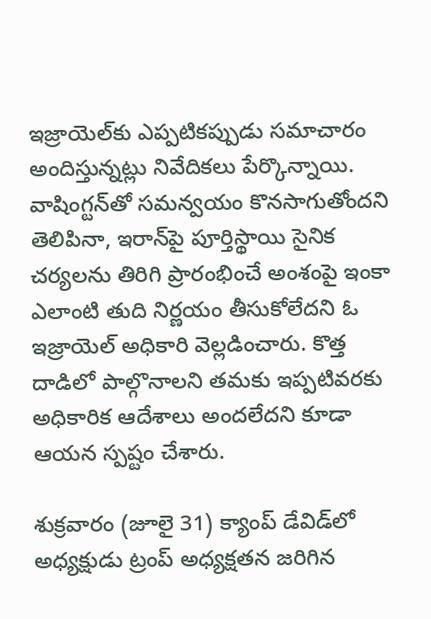ఇజ్రాయెల్‌కు ఎప్పటికప్పుడు సమాచారం అందిస్తున్నట్లు నివేదికలు పేర్కొన్నాయి. వాషింగ్టన్‌తో సమన్వయం కొనసాగుతోందని తెలిపినా, ఇరాన్‌పై పూర్తిస్థాయి సైనిక చర్యలను తిరిగి ప్రారంభించే అంశంపై ఇంకా ఎలాంటి తుది నిర్ణయం తీసుకోలేదని ఓ ఇజ్రాయెల్ అధికారి వెల్లడించారు. కొత్త దాడిలో పాల్గొనాలని తమకు ఇప్పటివరకు అధికారిక ఆదేశాలు అందలేదని కూడా ఆయన స్పష్టం చేశారు.

శుక్రవారం (జూలై 31) క్యాంప్ డేవిడ్‌లో అధ్యక్షుడు ట్రంప్ అధ్యక్షతన జరిగిన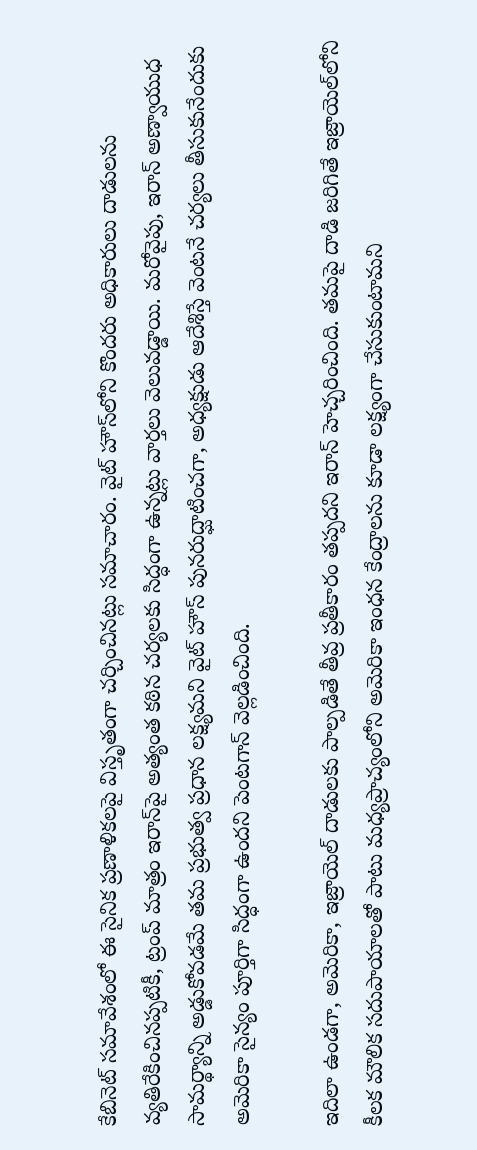కేబినెట్ సమావేశంలో ఈ సైనిక ప్రణాళికలపై విస్తృతంగా చర్చించినట్లు సమాచారం. వైట్ హౌస్‌లోని కొందరు అధికారులు దాడులను వ్యతిరేకించినప్పటికీ, ట్రంప్ మాత్రం ఇరాన్‌పై అత్యంత కఠిన చర్యలకు సిద్ధంగా ఉన్నట్లు వార్తలు వెలువడ్డాయి. మరోవైపు, ఇరాన్ అణ్వాయుధ సామర్థ్యాన్ని అడ్డుకోవడమే తమ ప్రభుత్వ ప్రధాన లక్ష్యమని వైట్ హౌస్ పునరుద్ఘాటించగా, అధ్యక్షుడు ఆదేశిస్తే వెంటనే చర్యలు తీసుకునేందుకు అమెరికా సైన్యం పూర్తిగా సిద్ధంగా ఉందని పెంటగాన్ వెల్లడించింది.

ఇదిలా ఉండగా, అమెరికా, ఇజ్రాయెల్ దాడులకు పాల్పడితే తీవ్ర ప్రతీకారం తప్పదని ఇరాన్ హెచ్చరించింది. తమపై దాడి జరిగితే ఇజ్రాయెల్‌లోని కీలక మౌలిక సదుపాయాలతో పాటు మధ్యప్రాచ్యంలోని అమెరికా ఇంధన కేంద్రాలను కూడా లక్ష్యంగా చేసుకుంటామని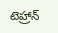టెహ్రాన్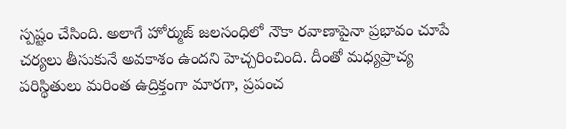స్పష్టం చేసింది. అలాగే హోర్ముజ్ జలసంధిలో నౌకా రవాణాపైనా ప్రభావం చూపే చర్యలు తీసుకునే అవకాశం ఉందని హెచ్చరించింది. దీంతో మధ్యప్రాచ్య పరిస్థితులు మరింత ఉద్రిక్తంగా మారగా, ప్రపంచ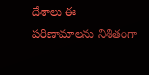దేశాలు ఈ పరిణామాలను నిశితంగా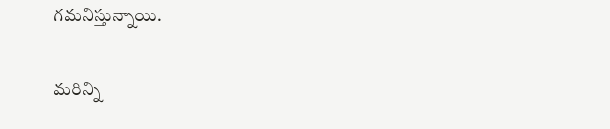గమనిస్తున్నాయి.

మరిన్ని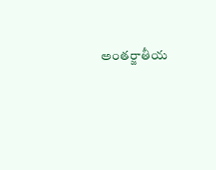అంతర్జాతీయ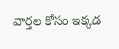వార్తల కోసం ఇక్కడ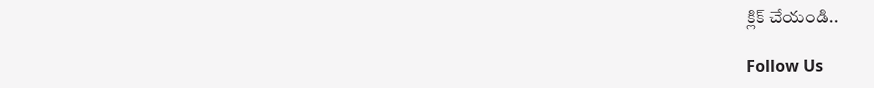క్లిక్ చేయండి..

Follow Us